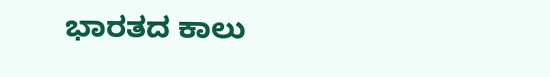ಭಾರತದ ಕಾಲು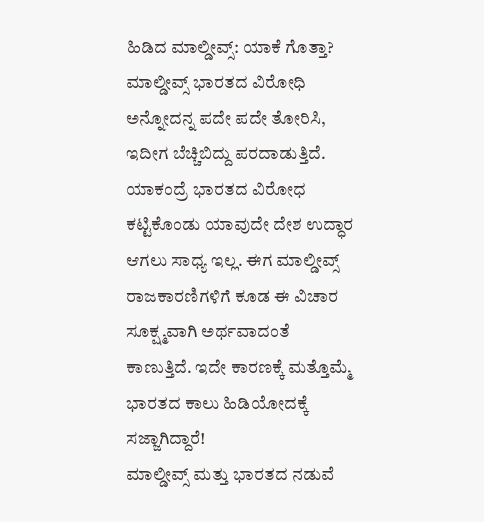ಹಿಡಿದ ಮಾಲ್ಡೀವ್ಸ್: ಯಾಕೆ ಗೊತ್ತಾ?
ಮಾಲ್ಡೀವ್ಸ್ ಭಾರತದ ವಿರೋಧಿ ಅನ್ನೋದನ್ನ ಪದೇ ಪದೇ ತೋರಿಸಿ, ಇದೀಗ ಬೆಚ್ಚಿಬಿದ್ದು ಪರದಾಡುತ್ತಿದೆ. ಯಾಕಂದ್ರೆ ಭಾರತದ ವಿರೋಧ ಕಟ್ಟಿಕೊಂಡು ಯಾವುದೇ ದೇಶ ಉದ್ಧಾರ ಆಗಲು ಸಾಧ್ಯ ಇಲ್ಲ. ಈಗ ಮಾಲ್ಡೀವ್ಸ್ ರಾಜಕಾರಣಿಗಳಿಗೆ ಕೂಡ ಈ ವಿಚಾರ ಸೂಕ್ಷ್ಮವಾಗಿ ಅರ್ಥವಾದಂತೆ ಕಾಣುತ್ತಿದೆ. ಇದೇ ಕಾರಣಕ್ಕೆ ಮತ್ತೊಮ್ಮೆ ಭಾರತದ ಕಾಲು ಹಿಡಿಯೋದಕ್ಕೆ ಸಜ್ಜಾಗಿದ್ದಾರೆ!
ಮಾಲ್ಡೀವ್ಸ್ ಮತ್ತು ಭಾರತದ ನಡುವೆ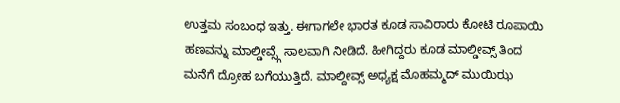ಉತ್ತಮ ಸಂಬಂಧ ಇತ್ತು. ಈಗಾಗಲೇ ಭಾರತ ಕೂಡ ಸಾವಿರಾರು ಕೋಟಿ ರೂಪಾಯಿ ಹಣವನ್ನು ಮಾಲ್ಡೀವ್ಸ್ಗೆ ಸಾಲವಾಗಿ ನೀಡಿದೆ. ಹೀಗಿದ್ದರು ಕೂಡ ಮಾಲ್ಡೀವ್ಸ್ ತಿಂದ ಮನೆಗೆ ದ್ರೋಹ ಬಗೆಯುತ್ತಿದೆ. ಮಾಲ್ದೀವ್ಸ್ ಅಧ್ಯಕ್ಷ ಮೊಹಮ್ಮದ್ ಮುಯಿಝ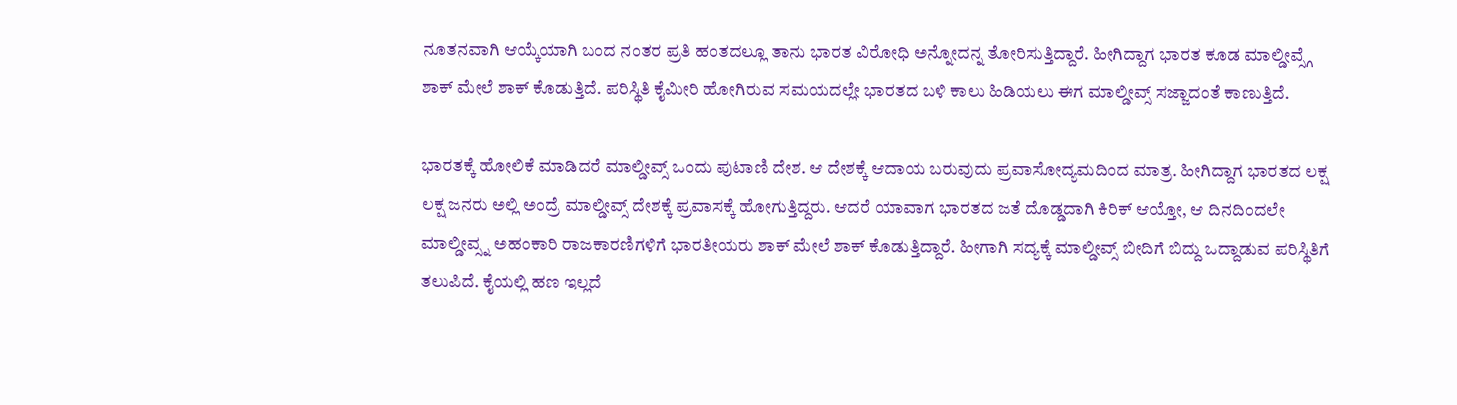ನೂತನವಾಗಿ ಆಯ್ಕೆಯಾಗಿ ಬಂದ ನಂತರ ಪ್ರತಿ ಹಂತದಲ್ಲೂ ತಾನು ಭಾರತ ವಿರೋಧಿ ಅನ್ನೋದನ್ನ ತೋರಿಸುತ್ತಿದ್ದಾರೆ. ಹೀಗಿದ್ದಾಗ ಭಾರತ ಕೂಡ ಮಾಲ್ಡೀವ್ಸ್ಗೆ ಶಾಕ್ ಮೇಲೆ ಶಾಕ್ ಕೊಡುತ್ತಿದೆ. ಪರಿಸ್ಥಿತಿ ಕೈಮೀರಿ ಹೋಗಿರುವ ಸಮಯದಲ್ಲೇ ಭಾರತದ ಬಳಿ ಕಾಲು ಹಿಡಿಯಲು ಈಗ ಮಾಲ್ಡೀವ್ಸ್ ಸಜ್ಜಾದಂತೆ ಕಾಣುತ್ತಿದೆ.

ಭಾರತಕ್ಕೆ ಹೋಲಿಕೆ ಮಾಡಿದರೆ ಮಾಲ್ಡೀವ್ಸ್ ಒಂದು ಪುಟಾಣಿ ದೇಶ. ಆ ದೇಶಕ್ಕೆ ಆದಾಯ ಬರುವುದು ಪ್ರವಾಸೋದ್ಯಮದಿಂದ ಮಾತ್ರ. ಹೀಗಿದ್ದಾಗ ಭಾರತದ ಲಕ್ಷ ಲಕ್ಷ ಜನರು ಅಲ್ಲಿ ಅಂದ್ರೆ ಮಾಲ್ಡೀವ್ಸ್ ದೇಶಕ್ಕೆ ಪ್ರವಾಸಕ್ಕೆ ಹೋಗುತ್ತಿದ್ದರು. ಆದರೆ ಯಾವಾಗ ಭಾರತದ ಜತೆ ದೊಡ್ಡದಾಗಿ ಕಿರಿಕ್ ಆಯ್ತೋ, ಆ ದಿನದಿಂದಲೇ ಮಾಲ್ಡೀವ್ಸ್ನ ಅಹಂಕಾರಿ ರಾಜಕಾರಣಿಗಳಿಗೆ ಭಾರತೀಯರು ಶಾಕ್ ಮೇಲೆ ಶಾಕ್ ಕೊಡುತ್ತಿದ್ದಾರೆ. ಹೀಗಾಗಿ ಸದ್ಯಕ್ಕೆ ಮಾಲ್ಡೀವ್ಸ್ ಬೀದಿಗೆ ಬಿದ್ದು ಒದ್ದಾಡುವ ಪರಿಸ್ಥಿತಿಗೆ ತಲುಪಿದೆ. ಕೈಯಲ್ಲಿ ಹಣ ಇಲ್ಲದೆ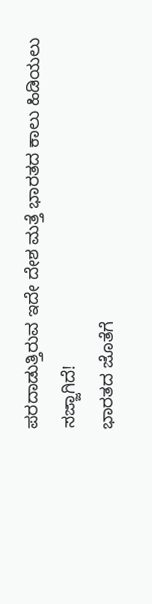ಪರದಾಡುತ್ತಿರುವ ಇದೇ ದೇಶ ಮತ್ತೆ ಭಾರತದ ಕಾಲು ಹಿಡಿಯಲು ಸಜ್ಜಾಗಿದೆ!
ಭಾರತದ ಜೊತೆಗೆ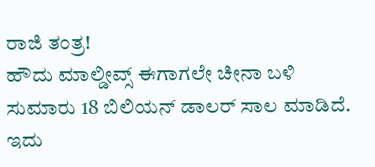ರಾಜಿ ತಂತ್ರ!
ಹೌದು ಮಾಲ್ಡೀವ್ಸ್ ಈಗಾಗಲೇ ಚೀನಾ ಬಳಿ ಸುಮಾರು 18 ಬಿಲಿಯನ್ ಡಾಲರ್ ಸಾಲ ಮಾಡಿದೆ. ಇದು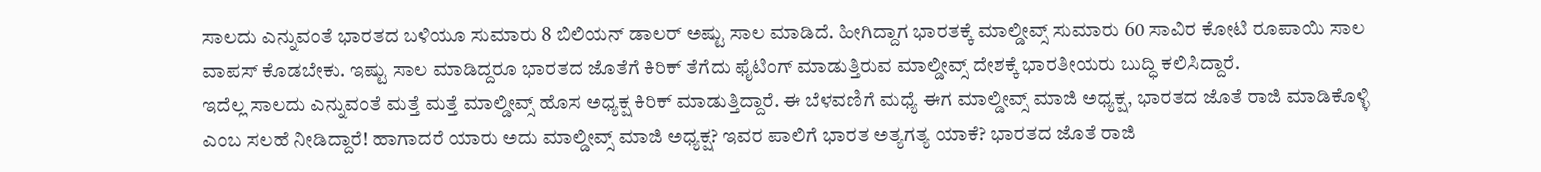ಸಾಲದು ಎನ್ನುವಂತೆ ಭಾರತದ ಬಳಿಯೂ ಸುಮಾರು 8 ಬಿಲಿಯನ್ ಡಾಲರ್ ಅಷ್ಟು ಸಾಲ ಮಾಡಿದೆ. ಹೀಗಿದ್ದಾಗ ಭಾರತಕ್ಕೆ ಮಾಲ್ಡೀವ್ಸ್ ಸುಮಾರು 60 ಸಾವಿರ ಕೋಟಿ ರೂಪಾಯಿ ಸಾಲ ವಾಪಸ್ ಕೊಡಬೇಕು. ಇಷ್ಟು ಸಾಲ ಮಾಡಿದ್ದರೂ ಭಾರತದ ಜೊತೆಗೆ ಕಿರಿಕ್ ತೆಗೆದು ಫೈಟಿಂಗ್ ಮಾಡುತ್ತಿರುವ ಮಾಲ್ಡೀವ್ಸ್ ದೇಶಕ್ಕೆ ಭಾರತೀಯರು ಬುದ್ಧಿ ಕಲಿಸಿದ್ದಾರೆ.
ಇದೆಲ್ಲ ಸಾಲದು ಎನ್ನುವಂತೆ ಮತ್ತೆ ಮತ್ತೆ ಮಾಲ್ಡೀವ್ಸ್ ಹೊಸ ಅಧ್ಯಕ್ಷ ಕಿರಿಕ್ ಮಾಡುತ್ತಿದ್ದಾರೆ. ಈ ಬೆಳವಣಿಗೆ ಮಧ್ಯೆ ಈಗ ಮಾಲ್ಡೀವ್ಸ್ ಮಾಜಿ ಅಧ್ಯಕ್ಷ, ಭಾರತದ ಜೊತೆ ರಾಜಿ ಮಾಡಿಕೊಳ್ಳಿ ಎಂಬ ಸಲಹೆ ನೀಡಿದ್ದಾರೆ! ಹಾಗಾದರೆ ಯಾರು ಅದು ಮಾಲ್ಡೀವ್ಸ್ ಮಾಜಿ ಅಧ್ಯಕ್ಷ? ಇವರ ಪಾಲಿಗೆ ಭಾರತ ಅತ್ಯಗತ್ಯ ಯಾಕೆ? ಭಾರತದ ಜೊತೆ ರಾಜಿ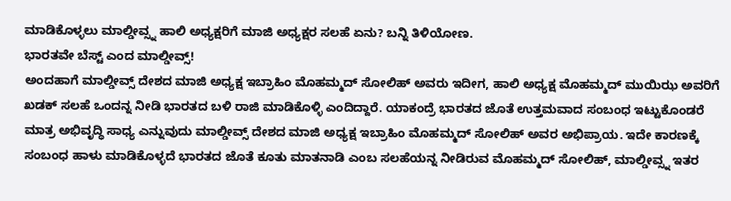ಮಾಡಿಕೊಳ್ಳಲು ಮಾಲ್ಡೀವ್ಸ್ನ ಹಾಲಿ ಅಧ್ಯಕ್ಷರಿಗೆ ಮಾಜಿ ಅಧ್ಯಕ್ಷರ ಸಲಹೆ ಏನು? ಬನ್ನಿ ತಿಳಿಯೋಣ.
ಭಾರತವೇ ಬೆಸ್ಟ್ ಎಂದ ಮಾಲ್ಡೀವ್ಸ್!
ಅಂದಹಾಗೆ ಮಾಲ್ಡೀವ್ಸ್ ದೇಶದ ಮಾಜಿ ಅಧ್ಯಕ್ಷ ಇಬ್ರಾಹಿಂ ಮೊಹಮ್ಮದ್ ಸೋಲಿಹ್ ಅವರು ಇದೀಗ, ಹಾಲಿ ಅಧ್ಯಕ್ಷ ಮೊಹಮ್ಮದ್ ಮುಯಿಝ ಅವರಿಗೆ ಖಡಕ್ ಸಲಹೆ ಒಂದನ್ನ ನೀಡಿ ಭಾರತದ ಬಳಿ ರಾಜಿ ಮಾಡಿಕೊಳ್ಳಿ ಎಂದಿದ್ದಾರೆ. ಯಾಕಂದ್ರೆ ಭಾರತದ ಜೊತೆ ಉತ್ತಮವಾದ ಸಂಬಂಧ ಇಟ್ಟುಕೊಂಡರೆ ಮಾತ್ರ ಅಭಿವೃದ್ಧಿ ಸಾಧ್ಯ ಎನ್ನುವುದು ಮಾಲ್ಡೀವ್ಸ್ ದೇಶದ ಮಾಜಿ ಅಧ್ಯಕ್ಷ ಇಬ್ರಾಹಿಂ ಮೊಹಮ್ಮದ್ ಸೋಲಿಹ್ ಅವರ ಅಭಿಪ್ರಾಯ. ಇದೇ ಕಾರಣಕ್ಕೆ ಸಂಬಂಧ ಹಾಳು ಮಾಡಿಕೊಳ್ಳದೆ ಭಾರತದ ಜೊತೆ ಕೂತು ಮಾತನಾಡಿ ಎಂಬ ಸಲಹೆಯನ್ನ ನೀಡಿರುವ ಮೊಹಮ್ಮದ್ ಸೋಲಿಹ್, ಮಾಲ್ಡೀವ್ಸ್ನ ಇತರ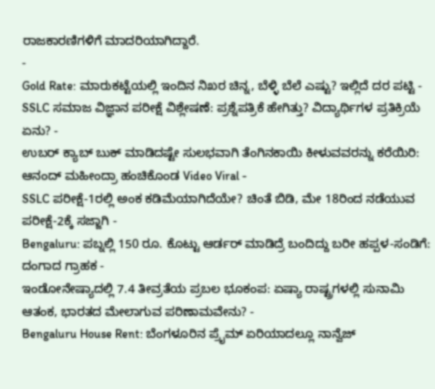ರಾಜಕಾರಣಿಗಳಿಗೆ ಮಾದರಿಯಾಗಿದ್ದಾರೆ.
-
Gold Rate: ಮಾರುಕಟ್ಟೆಯಲ್ಲಿ ಇಂದಿನ ನಿಖರ ಚಿನ್ನ, ಬೆಳ್ಳಿ ಬೆಲೆ ಎಷ್ಟು? ಇಲ್ಲಿದೆ ದರ ಪಟ್ಟಿ -
SSLC ಸಮಾಜ ವಿಜ್ಞಾನ ಪರೀಕ್ಷೆ ವಿಶ್ಲೇಷಣೆ: ಪ್ರಶ್ನೆಪತ್ರಿಕೆ ಹೇಗಿತ್ತು? ವಿದ್ಯಾರ್ಥಿಗಳ ಪ್ರತಿಕ್ರಿಯೆ ಏನು? -
ಉಬರ್ ಕ್ಯಾಬ್ ಬುಕ್ ಮಾಡಿದಷ್ಟೇ ಸುಲಭವಾಗಿ ತೆಂಗಿನಕಾಯಿ ಕೀಳುವವರನ್ನು ಕರೆಯಿರಿ: ಆನಂದ್ ಮಹೀಂದ್ರಾ ಹಂಚಿಕೊಂಡ Video Viral -
SSLC ಪರೀಕ್ಷೆ-1ರಲ್ಲಿ ಅಂಕ ಕಡಿಮೆಯಾಗಿದೆಯೇ? ಚಿಂತೆ ಬಿಡಿ, ಮೇ 18ರಿಂದ ನಡೆಯುವ ಪರೀಕ್ಷೆ-2ಕ್ಕೆ ಸಜ್ಜಾಗಿ -
Bengaluru: ಪಬ್ನಲ್ಲಿ 150 ರೂ. ಕೊಟ್ಟು ಆರ್ಡರ್ ಮಾಡಿದ್ರೆ ಬಂದಿದ್ದು ಬರೀ ಹಪ್ಪಳ-ಸಂಡಿಗೆ: ದಂಗಾದ ಗ್ರಾಹಕ -
ಇಂಡೋನೇಷ್ಯಾದಲ್ಲಿ 7.4 ತೀವ್ರತೆಯ ಪ್ರಬಲ ಭೂಕಂಪ: ಏಷ್ಯಾ ರಾಷ್ಟ್ರಗಳಲ್ಲಿ ಸುನಾಮಿ ಆತಂಕ, ಭಾರತದ ಮೇಲಾಗುವ ಪರಿಣಾಮವೇನು? -
Bengaluru House Rent: ಬೆಂಗಳೂರಿನ ಪ್ರೈಮ್ ಏರಿಯಾದಲ್ಲೂ ನಾನ್ವೆಜ್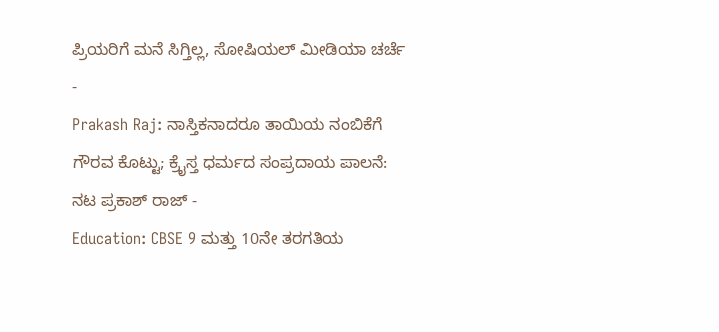ಪ್ರಿಯರಿಗೆ ಮನೆ ಸಿಗ್ತಿಲ್ಲ, ಸೋಷಿಯಲ್ ಮೀಡಿಯಾ ಚರ್ಚೆ -
Prakash Raj: ನಾಸ್ತಿಕನಾದರೂ ತಾಯಿಯ ನಂಬಿಕೆಗೆ ಗೌರವ ಕೊಟ್ಟು; ಕ್ರೈಸ್ತ ಧರ್ಮದ ಸಂಪ್ರದಾಯ ಪಾಲನೆ: ನಟ ಪ್ರಕಾಶ್ ರಾಜ್ -
Education: CBSE 9 ಮತ್ತು 10ನೇ ತರಗತಿಯ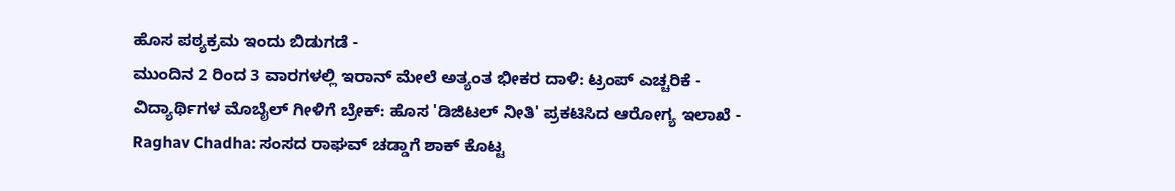ಹೊಸ ಪಠ್ಯಕ್ರಮ ಇಂದು ಬಿಡುಗಡೆ -
ಮುಂದಿನ 2 ರಿಂದ 3 ವಾರಗಳಲ್ಲಿ ಇರಾನ್ ಮೇಲೆ ಅತ್ಯಂತ ಭೀಕರ ದಾಳಿ: ಟ್ರಂಪ್ ಎಚ್ಚರಿಕೆ -
ವಿದ್ಯಾರ್ಥಿಗಳ ಮೊಬೈಲ್ ಗೀಳಿಗೆ ಬ್ರೇಕ್: ಹೊಸ 'ಡಿಜಿಟಲ್ ನೀತಿ' ಪ್ರಕಟಿಸಿದ ಆರೋಗ್ಯ ಇಲಾಖೆ -
Raghav Chadha: ಸಂಸದ ರಾಘವ್ ಚಡ್ಡಾಗೆ ಶಾಕ್ ಕೊಟ್ಟ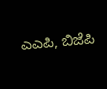ಎಎಪಿ, ಬಿಜೆಪಿ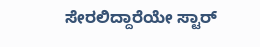ಸೇರಲಿದ್ದಾರೆಯೇ ಸ್ಟಾರ್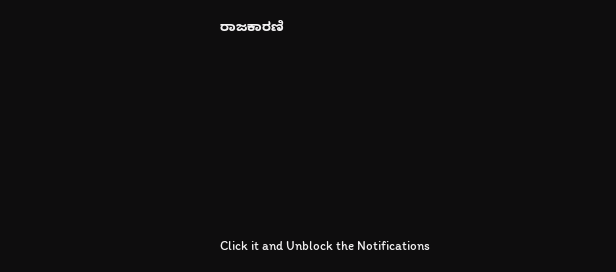ರಾಜಕಾರಣಿ












Click it and Unblock the Notifications